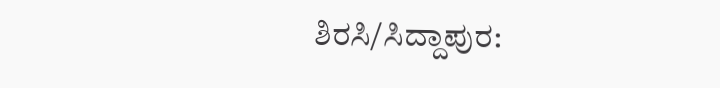ಶಿರಸಿ/ಸಿದ್ದಾಪುರ: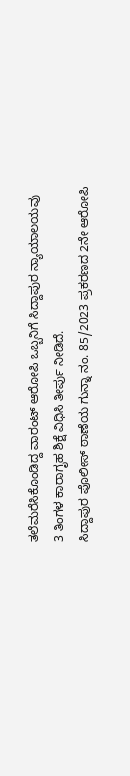ತಲೆಮರೆಸಿಕೊಂಡಿದ್ದ ವಾರಂಟ್ ಆರೋಪಿ ಒಬ್ಬನಿಗೆ ಸಿದ್ದಾಪುರ ನ್ಯಾಯಾಲಯವು 3 ತಿಂಗಳ ಕಾರಾಗೃಹ ಶಿಕ್ಷೆ ವಿಧಿಸಿ ತೀರ್ಪು ನೀಡಿದೆ.
ಸಿದ್ದಾಪುರ ಪೊಲೀಸ್ ಠಾಣೆಯ ಗುನ್ನಾ ನಂ. 85/2023 ಪ್ರಕರಣದ 2ನೇ ಆರೋಪಿ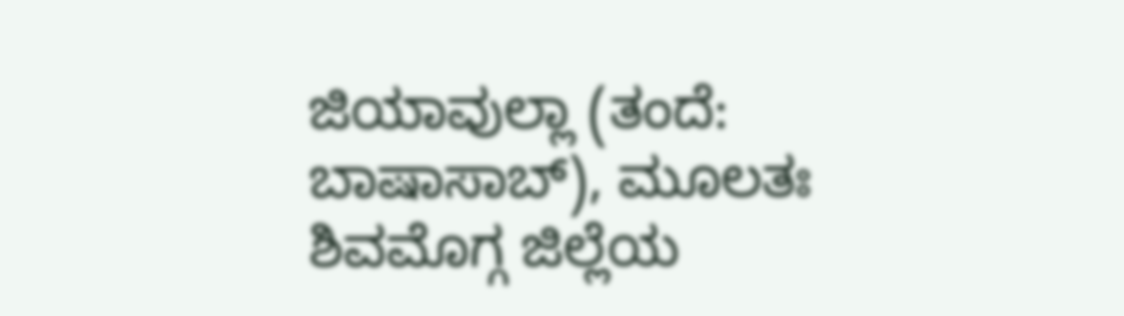ಜಿಯಾವುಲ್ಲಾ (ತಂದೆ: ಬಾಷಾಸಾಬ್), ಮೂಲತಃ ಶಿವಮೊಗ್ಗ ಜಿಲ್ಲೆಯ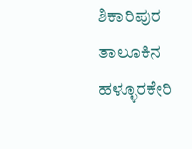ಶಿಕಾರಿಪುರ ತಾಲೂಕಿನ ಹಳ್ಳೂರಕೇರಿ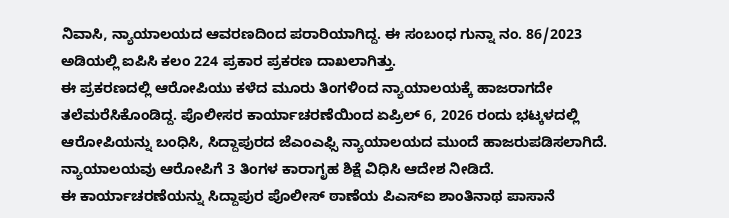ನಿವಾಸಿ, ನ್ಯಾಯಾಲಯದ ಆವರಣದಿಂದ ಪರಾರಿಯಾಗಿದ್ದ. ಈ ಸಂಬಂಧ ಗುನ್ನಾ ನಂ. 86/2023 ಅಡಿಯಲ್ಲಿ ಐಪಿಸಿ ಕಲಂ 224 ಪ್ರಕಾರ ಪ್ರಕರಣ ದಾಖಲಾಗಿತ್ತು.
ಈ ಪ್ರಕರಣದಲ್ಲಿ ಆರೋಪಿಯು ಕಳೆದ ಮೂರು ತಿಂಗಳಿಂದ ನ್ಯಾಯಾಲಯಕ್ಕೆ ಹಾಜರಾಗದೇ ತಲೆಮರೆಸಿಕೊಂಡಿದ್ದ. ಪೊಲೀಸರ ಕಾರ್ಯಾಚರಣೆಯಿಂದ ಏಪ್ರಿಲ್ 6, 2026 ರಂದು ಭಟ್ಕಳದಲ್ಲಿ ಆರೋಪಿಯನ್ನು ಬಂಧಿಸಿ, ಸಿದ್ದಾಪುರದ ಜೆಎಂಎಫ್ಸಿ ನ್ಯಾಯಾಲಯದ ಮುಂದೆ ಹಾಜರುಪಡಿಸಲಾಗಿದೆ.
ನ್ಯಾಯಾಲಯವು ಆರೋಪಿಗೆ 3 ತಿಂಗಳ ಕಾರಾಗೃಹ ಶಿಕ್ಷೆ ವಿಧಿಸಿ ಆದೇಶ ನೀಡಿದೆ.
ಈ ಕಾರ್ಯಾಚರಣೆಯನ್ನು ಸಿದ್ದಾಪುರ ಪೊಲೀಸ್ ಠಾಣೆಯ ಪಿಎಸ್ಐ ಶಾಂತಿನಾಥ ಪಾಸಾನೆ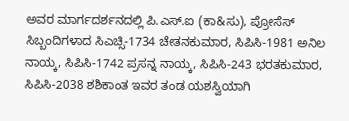ಅವರ ಮಾರ್ಗದರ್ಶನದಲ್ಲಿ ಪಿ.ಎಸ್.ಐ (ಕಾ&ಸು), ಪ್ರೋಸೆಸ್ ಸಿಬ್ಬಂದಿಗಳಾದ ಸಿಎಚ್ಸಿ-1734 ಚೇತನಕುಮಾರ, ಸಿಪಿಸಿ-1981 ಅನಿಲ ನಾಯ್ಕ, ಸಿಪಿಸಿ-1742 ಪ್ರಸನ್ನ ನಾಯ್ಕ, ಸಿಪಿಸಿ-243 ಭರತಕುಮಾರ, ಸಿಪಿಸಿ-2038 ಶಶಿಕಾಂತ ಇವರ ತಂಡ ಯಶಸ್ವಿಯಾಗಿ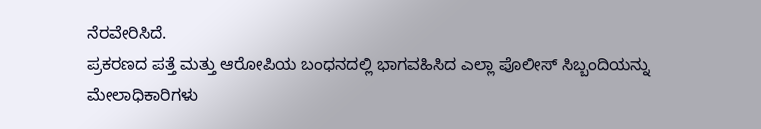ನೆರವೇರಿಸಿದೆ.
ಪ್ರಕರಣದ ಪತ್ತೆ ಮತ್ತು ಆರೋಪಿಯ ಬಂಧನದಲ್ಲಿ ಭಾಗವಹಿಸಿದ ಎಲ್ಲಾ ಪೊಲೀಸ್ ಸಿಬ್ಬಂದಿಯನ್ನು ಮೇಲಾಧಿಕಾರಿಗಳು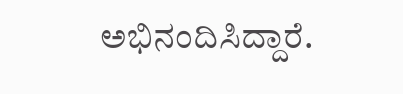ಅಭಿನಂದಿಸಿದ್ದಾರೆ.